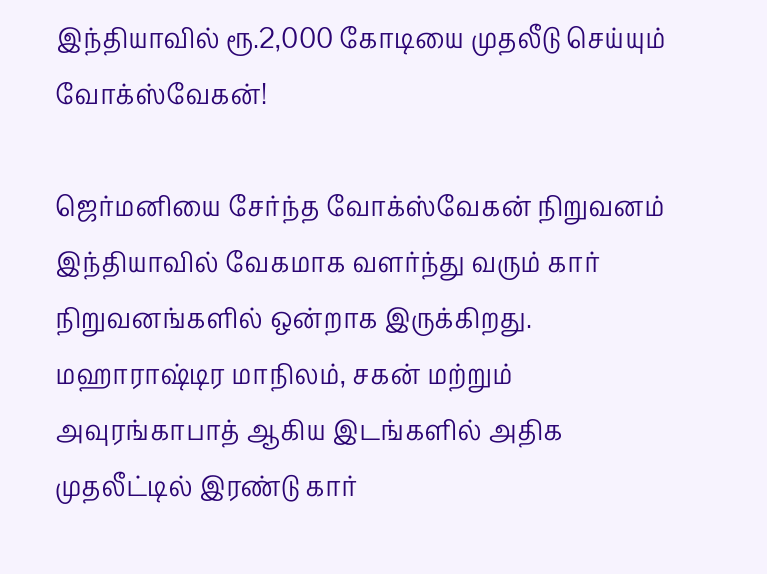இந்தியாவில் ரூ.2,000 கோடியை முதலீடு செய்யும் வோக்ஸ்வேகன்!

ஜெர்மனியை சேர்ந்த வோக்ஸ்வேகன் நிறுவனம் இந்தியாவில் வேகமாக வளர்ந்து வரும் கார் நிறுவனங்களில் ஒன்றாக இருக்கிறது. மஹாராஷ்டிர மாநிலம், சகன் மற்றும் அவுரங்காபாத் ஆகிய இடங்களில் அதிக முதலீட்டில் இரண்டு கார்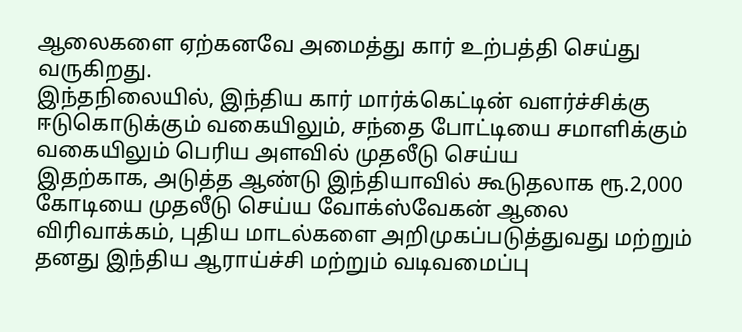ஆலைகளை ஏற்கனவே அமைத்து கார் உற்பத்தி செய்து வருகிறது.
இந்தநிலையில், இந்திய கார் மார்க்கெட்டின் வளர்ச்சிக்கு ஈடுகொடுக்கும் வகையிலும், சந்தை போட்டியை சமாளிக்கும் வகையிலும் பெரிய அளவில் முதலீடு செய்ய
இதற்காக, அடுத்த ஆண்டு இந்தியாவில் கூடுதலாக ரூ.2,000 கோடியை முதலீடு செய்ய வோக்ஸ்வேகன் ஆலை விரிவாக்கம், புதிய மாடல்களை அறிமுகப்படுத்துவது மற்றும் தனது இந்திய ஆராய்ச்சி மற்றும் வடிவமைப்பு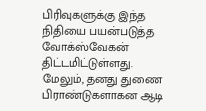பிரிவுகளுக்கு இந்த நிதியை பயன்படுத்த வோக்ஸ்வேகன் திட்டமிட்டுள்ளது.
மேலும், தனது துணை பிராண்டுகளாகன ஆடி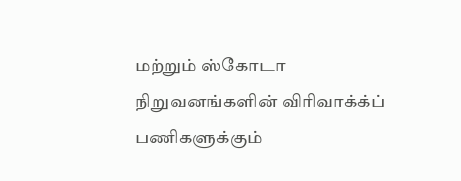மற்றும் ஸ்கோடா நிறுவனங்களின் விரிவாக்க்ப் பணிகளுக்கும்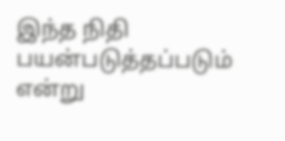இந்த நிதி பயன்படுத்தப்படும் என்று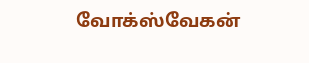வோக்ஸ்வேகன்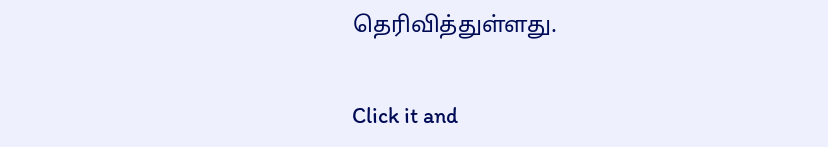தெரிவித்துள்ளது.


Click it and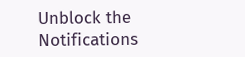Unblock the Notifications